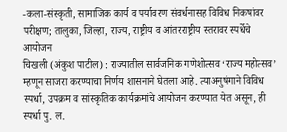-कला-संस्कृती, सामाजिक कार्य व पर्यावरण संवर्धनासह विविध निकषांवर परीक्षण; तालुका, जिल्हा, राज्य, राष्ट्रीय व आंतरराष्ट्रीय स्तरावर स्पर्धेचे आयोजन
चिखली (अंकुश पाटील) : राज्यातील सार्वजनिक गणेशोत्सव ‘राज्य महोत्सव’ म्हणून साजरा करण्याचा निर्णय शासनाने घेतला आहे. त्याअनुषंगाने विविध स्पर्धा, उपक्रम व सांस्कृतिक कार्यक्रमांचे आयोजन करण्यात येत असून, ही स्पर्धा पु. ल.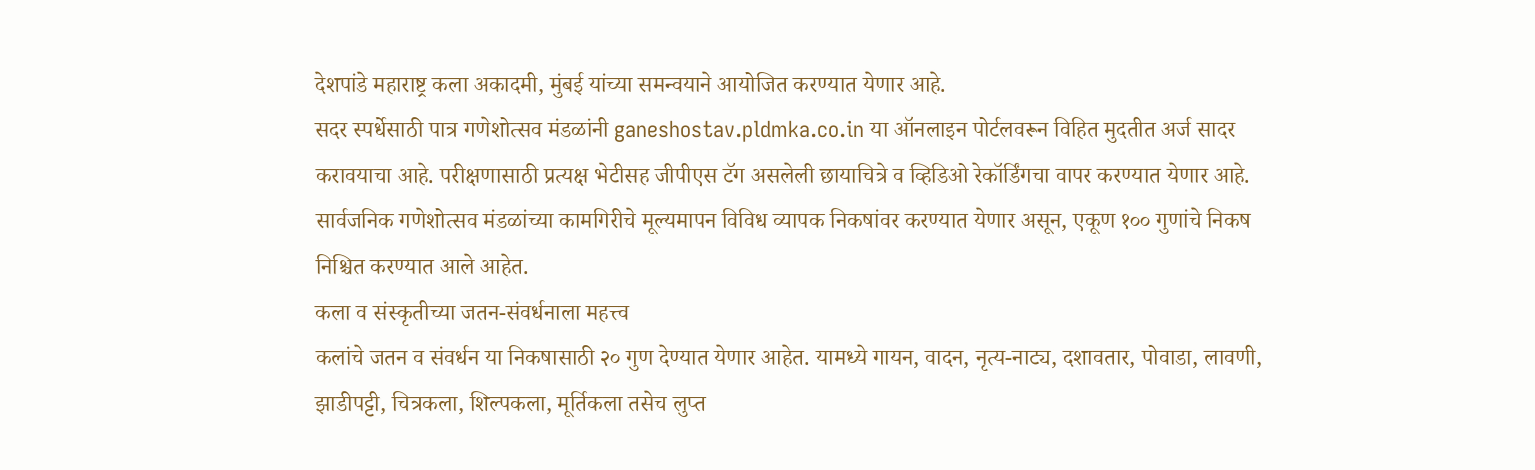देशपांडे महाराष्ट्र कला अकादमी, मुंबई यांच्या समन्वयाने आयोजित करण्यात येणार आहे.
सदर स्पर्धेसाठी पात्र गणेशोत्सव मंडळांनी ganeshostav.pldmka.co.in या ऑनलाइन पोर्टलवरून विहित मुदतीत अर्ज सादर करावयाचा आहे. परीक्षणासाठी प्रत्यक्ष भेटीसह जीपीएस टॅग असलेली छायाचित्रे व व्हिडिओ रेकॉर्डिंगचा वापर करण्यात येणार आहे. सार्वजनिक गणेशोत्सव मंडळांच्या कामगिरीचे मूल्यमापन विविध व्यापक निकषांवर करण्यात येणार असून, एकूण १०० गुणांचे निकष निश्चित करण्यात आले आहेत.
कला व संस्कृतीच्या जतन-संवर्धनाला महत्त्व
कलांचे जतन व संवर्धन या निकषासाठी २० गुण देण्यात येणार आहेत. यामध्ये गायन, वादन, नृत्य-नाट्य, दशावतार, पोवाडा, लावणी, झाडीपट्टी, चित्रकला, शिल्पकला, मूर्तिकला तसेच लुप्त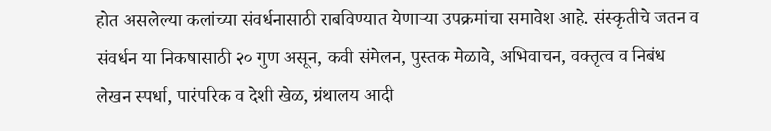होत असलेल्या कलांच्या संवर्धनासाठी राबविण्यात येणाऱ्या उपक्रमांचा समावेश आहे. संस्कृतीचे जतन व संवर्धन या निकषासाठी २० गुण असून, कवी संमेलन, पुस्तक मेळावे, अभिवाचन, वक्तृत्व व निबंध लेखन स्पर्धा, पारंपरिक व देशी खेळ, ग्रंथालय आदी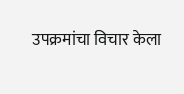उपक्रमांचा विचार केला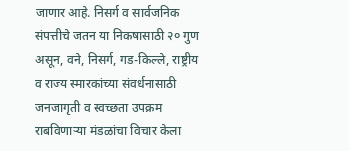जाणार आहे. निसर्ग व सार्वजनिक संपत्तीचे जतन या निकषासाठी २० गुण असून, वने, निसर्ग, गड-किल्ले, राष्ट्रीय व राज्य स्मारकांच्या संवर्धनासाठी जनजागृती व स्वच्छता उपक्रम राबविणाऱ्या मंडळांचा विचार केला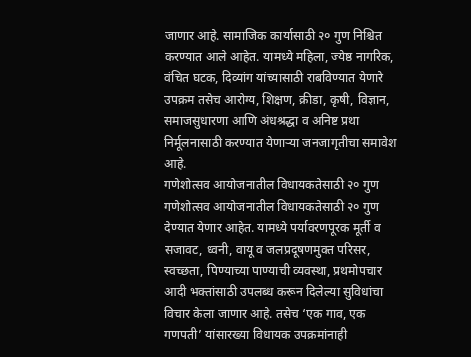जाणार आहे. सामाजिक कार्यासाठी २० गुण निश्चित करण्यात आले आहेत. यामध्ये महिला, ज्येष्ठ नागरिक, वंचित घटक, दिव्यांग यांच्यासाठी राबविण्यात येणारे उपक्रम तसेच आरोग्य, शिक्षण, क्रीडा, कृषी, विज्ञान, समाजसुधारणा आणि अंधश्रद्धा व अनिष्ट प्रथा निर्मूलनासाठी करण्यात येणाऱ्या जनजागृतीचा समावेश आहे.
गणेशोत्सव आयोजनातील विधायकतेसाठी २० गुण
गणेशोत्सव आयोजनातील विधायकतेसाठी २० गुण देण्यात येणार आहेत. यामध्ये पर्यावरणपूरक मूर्ती व सजावट, ध्वनी, वायू व जलप्रदूषणमुक्त परिसर, स्वच्छता, पिण्याच्या पाण्याची व्यवस्था, प्रथमोपचार आदी भक्तांसाठी उपलब्ध करून दिलेल्या सुविधांचा विचार केला जाणार आहे. तसेच ‘एक गाव, एक गणपती’ यांसारख्या विधायक उपक्रमांनाही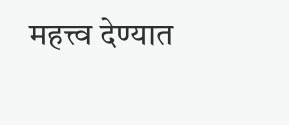महत्त्व देण्यात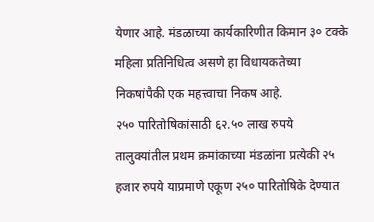येणार आहे. मंडळाच्या कार्यकारिणीत किमान ३० टक्के महिला प्रतिनिधित्व असणे हा विधायकतेच्या निकषांपैकी एक महत्त्वाचा निकष आहे.
२५० पारितोषिकांसाठी ६२.५० लाख रुपये
तालुक्यांतील प्रथम क्रमांकाच्या मंडळांना प्रत्येकी २५ हजार रुपये याप्रमाणे एकूण २५० पारितोषिके देण्यात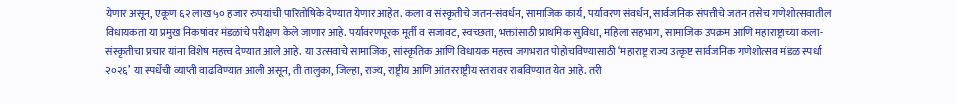येणार असून, एकूण ६२ लाख ५० हजार रुपयांची पारितोषिके देण्यात येणार आहेत. कला व संस्कृतीचे जतन-संवर्धन, सामाजिक कार्य, पर्यावरण संवर्धन, सार्वजनिक संपत्तीचे जतन तसेच गणेशोत्सवातील विधायकता या प्रमुख निकषांवर मंडळांचे परीक्षण केले जाणार आहे. पर्यावरणपूरक मूर्ती व सजावट, स्वच्छता, भक्तांसाठी प्राथमिक सुविधा, महिला सहभाग, सामाजिक उपक्रम आणि महाराष्ट्राच्या कला-संस्कृतीचा प्रचार यांना विशेष महत्त्व देण्यात आले आहे. या उत्सवाचे सामाजिक, सांस्कृतिक आणि विधायक महत्त्व जगभरात पोहोचविण्यासाठी ‘महाराष्ट्र राज्य उत्कृष्ट सार्वजनिक गणेशोत्सव मंडळ स्पर्धा २०२६’ या स्पर्धेची व्याप्ती वाढविण्यात आली असून, ती तालुका, जिल्हा, राज्य, राष्ट्रीय आणि आंतरराष्ट्रीय स्तरावर राबविण्यात येत आहे. तरी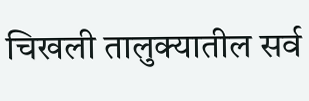चिखली तालुक्यातील सर्व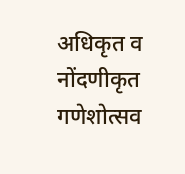अधिकृत व नोंदणीकृत गणेशोत्सव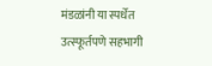मंडळांनी या स्पर्धेत उत्स्फूर्तपणे सहभागी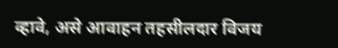व्हावे, असे आवाहन तहसीलदार विजय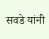सवडे यांनी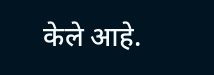केले आहे.